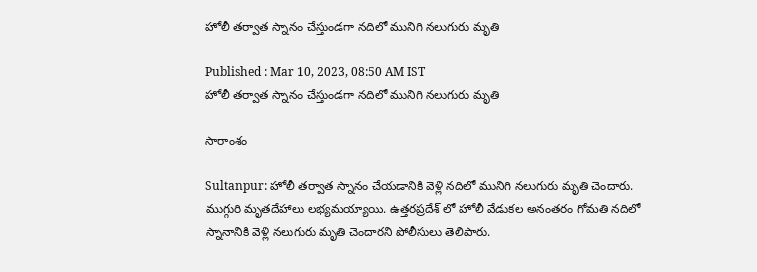హోలీ తర్వాత స్నానం చేస్తుండగా నదిలో మునిగి నలుగురు మృతి

Published : Mar 10, 2023, 08:50 AM IST
హోలీ తర్వాత స్నానం చేస్తుండగా నదిలో మునిగి నలుగురు మృతి

సారాంశం

Sultanpur: హోలీ తర్వాత స్నానం చేయడానికి వెళ్లి నదిలో మునిగి నలుగురు మృతి చెందారు. ముగ్గురి మృతదేహాలు లభ్యమ‌య్యాయి. ఉత్తరప్రదేశ్ లో హోలీ వేడుకల అనంతరం గోమతి నదిలో స్నానానికి వెళ్లి నలుగురు మృతి చెందారని పోలీసులు తెలిపారు.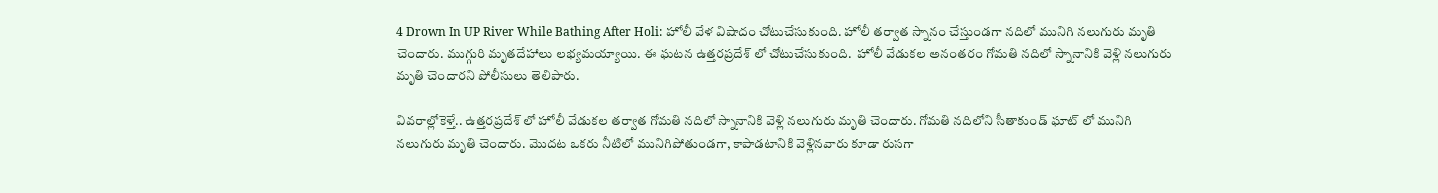4 Drown In UP River While Bathing After Holi: హోలీ వేళ‌ విషాదం చోటుచేసుకుంది. హోలీ తర్వాత స్నానం చేస్తుండగా నదిలో మునిగి నలుగురు మృతి చెందారు. ముగ్గురి మృతదేహాలు లభ్యమ‌య్యాయి. ఈ ఘ‌ట‌న ఉత్తరప్రదేశ్ లో చోటుచేసుకుంది.  హోలీ వేడుకల అనంతరం గోమతి నదిలో స్నానానికి వెళ్లి నలుగురు మృతి చెందారని పోలీసులు తెలిపారు.

వివ‌రాల్లోకెళ్తే.. ఉత్తరప్రదేశ్ లో హోలీ వేడుకల త‌ర్వాత గోమతి నదిలో స్నానానికి వెళ్లి నలుగురు మృతి చెందారు. గోమతి నదిలోని సీతాకుండ్ ఘాట్ లో మునిగి నలుగురు మృతి చెందారు. మొద‌ట ఒక‌రు నీటిలో మునిగిపోతుండ‌గా, కాపాడ‌టానికి వెళ్లినవారు కూడా రుస‌గా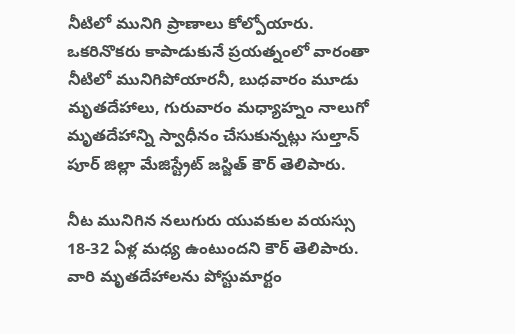నీటిలో మునిగి ప్రాణాలు కోల్పోయారు. ఒక‌రినొక‌రు కాపాడుకునే ప్రయత్నంలో వారంతా నీటిలో మునిగిపోయార‌నీ, బుధవారం మూడు మృతదేహాలు, గురువారం మధ్యాహ్నం నాలుగో మృతదేహాన్ని స్వాధీనం చేసుకున్నట్లు సుల్తాన్ పూర్ జిల్లా మేజిస్ట్రేట్ జస్జిత్ కౌర్ తెలిపారు.

నీట మునిగిన నలుగురు యువకుల వయస్సు 18-32 ఏళ్ల మధ్య ఉంటుందని కౌర్ తెలిపారు. వారి మృతదేహాలను పోస్టుమార్టం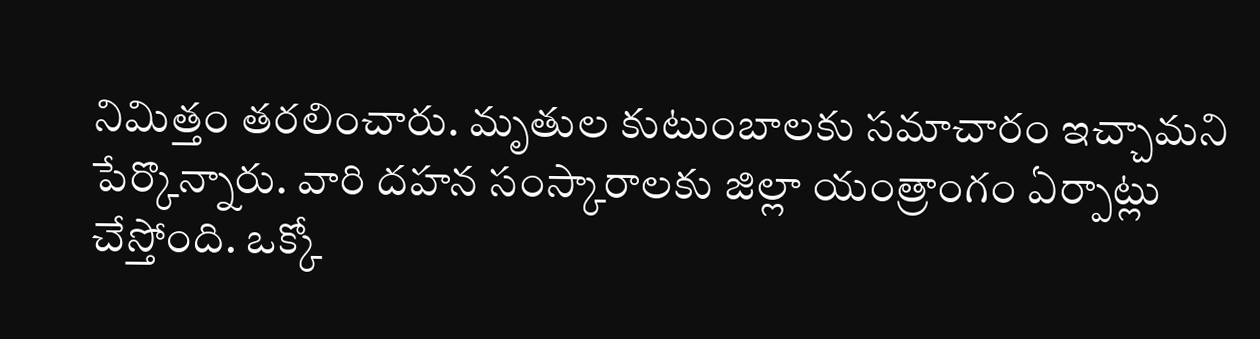నిమిత్తం తరలించారు. మృతుల కుటుంబాలకు సమాచారం ఇచ్చామని పేర్కొన్నారు. వారి దహన సంస్కారాలకు జిల్లా యంత్రాంగం ఏర్పాట్లు చేస్తోంది. ఒక్కో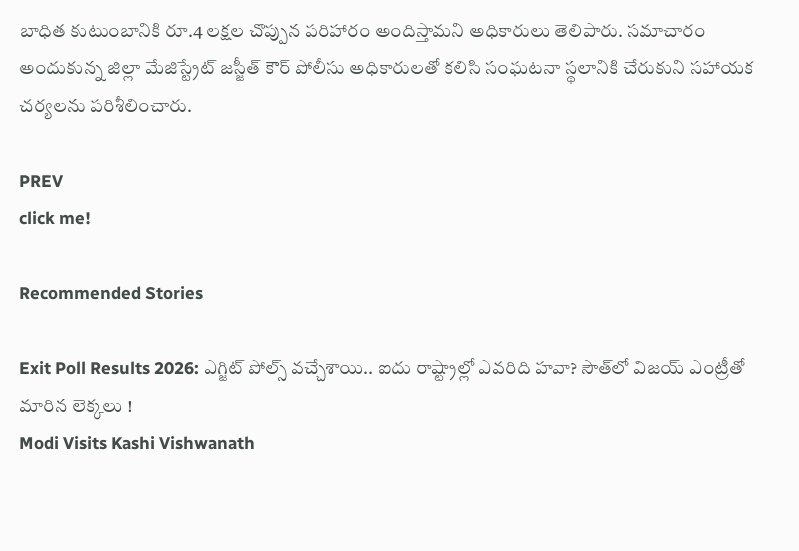బాధిత కుటుంబానికి రూ.4 లక్షల చొప్పున పరిహారం అందిస్తామని అధికారులు తెలిపారు. సమాచారం అందుకున్న జిల్లా మేజిస్ట్రేట్ జస్జీత్ కౌర్ పోలీసు అధికారులతో కలిసి సంఘటనా స్థలానికి చేరుకుని సహాయక చర్యలను పరిశీలించారు.

PREV
click me!

Recommended Stories

Exit Poll Results 2026: ఎగ్జిట్ పోల్స్ వచ్చేశాయి.. ఐదు రాష్ట్రాల్లో ఎవరిది హవా? సౌత్‌లో విజయ్ ఎంట్రీతో మారిన లెక్కలు !
Modi Visits Kashi Vishwanath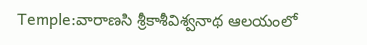Temple:వారాణసి శ్రీకాశీవిశ్వనాథ ఆలయంలో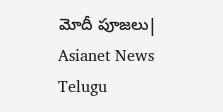మోదీ పూజలు| Asianet News Telugu